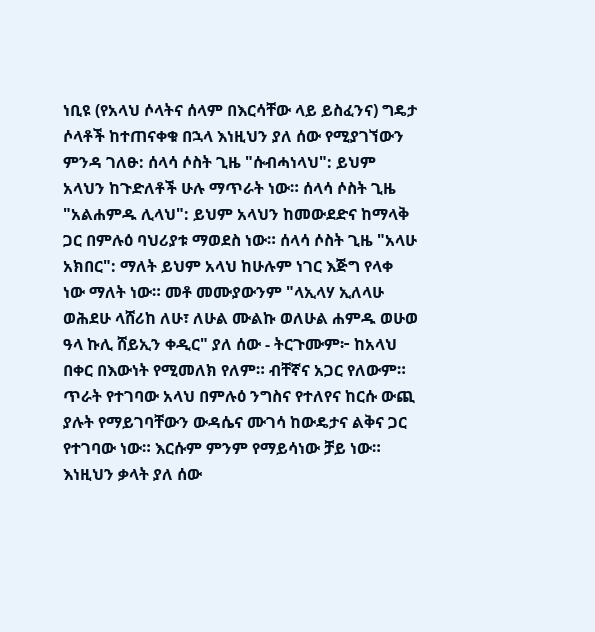ነቢዩ (የአላህ ሶላትና ሰላም በእርሳቸው ላይ ይስፈንና) ግዴታ ሶላቶች ከተጠናቀቁ በኋላ እነዚህን ያለ ሰው የሚያገኘውን ምንዳ ገለፁ: ሰላሳ ሶስት ጊዜ "ሱብሓነላህ": ይህም አላህን ከጉድለቶች ሁሉ ማጥራት ነው። ሰላሳ ሶስት ጊዜ "አልሐምዱ ሊላህ": ይህም አላህን ከመውደድና ከማላቅ ጋር በምሉዕ ባህሪያቱ ማወደስ ነው። ሰላሳ ሶስት ጊዜ "አላሁ አክበር": ማለት ይህም አላህ ከሁሉም ነገር እጅግ የላቀ ነው ማለት ነው። መቶ መሙያውንም "ላኢላሃ ኢለላሁ ወሕደሁ ላሸሪከ ለሁ፣ ለሁል ሙልኩ ወለሁል ሐምዱ ወሁወ ዓላ ኩሊ ሸይኢን ቀዲር" ያለ ሰው ‐ ትርጉሙም፦ ከአላህ በቀር በእውነት የሚመለክ የለም። ብቸኛና አጋር የለውም። ጥራት የተገባው አላህ በምሉዕ ንግስና የተለየና ከርሱ ውጪ ያሉት የማይገባቸውን ውዳሴና ሙገሳ ከውዴታና ልቅና ጋር የተገባው ነው። እርሱም ምንም የማይሳነው ቻይ ነው። እነዚህን ቃላት ያለ ሰው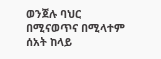ወንጀሉ ባህር በሚናወጥና በሚላተም ሰአት ከላይ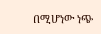በሚሆነው ነጭ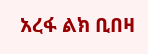አረፋ ልክ ቢበዛ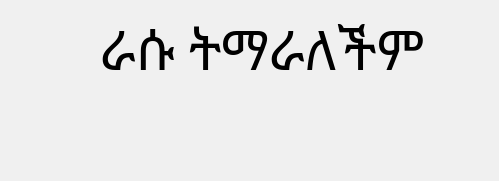ራሱ ትማራለችም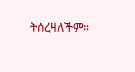ትሰረዛለችም።